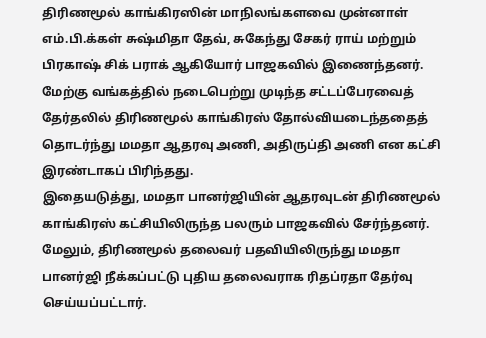திரிணமூல் காங்கிரஸின் மாநிலங்களவை முன்னாள் எம்.பி.க்கள் சுஷ்மிதா தேவ், சுகேந்து சேகர் ராய் மற்றும் பிரகாஷ் சிக் பராக் ஆகியோர் பாஜகவில் இணைந்தனர்.
மேற்கு வங்கத்தில் நடைபெற்று முடிந்த சட்டப்பேரவைத் தேர்தலில் திரிணமூல் காங்கிரஸ் தோல்வியடைந்ததைத் தொடர்ந்து மமதா ஆதரவு அணி, அதிருப்தி அணி என கட்சி இரண்டாகப் பிரிந்தது.
இதையடுத்து, மமதா பானர்ஜியின் ஆதரவுடன் திரிணமூல் காங்கிரஸ் கட்சியிலிருந்த பலரும் பாஜகவில் சேர்ந்தனர். மேலும், திரிணமூல் தலைவர் பதவியிலிருந்து மமதா பானர்ஜி நீக்கப்பட்டு புதிய தலைவராக ரிதப்ரதா தேர்வு செய்யப்பட்டார்.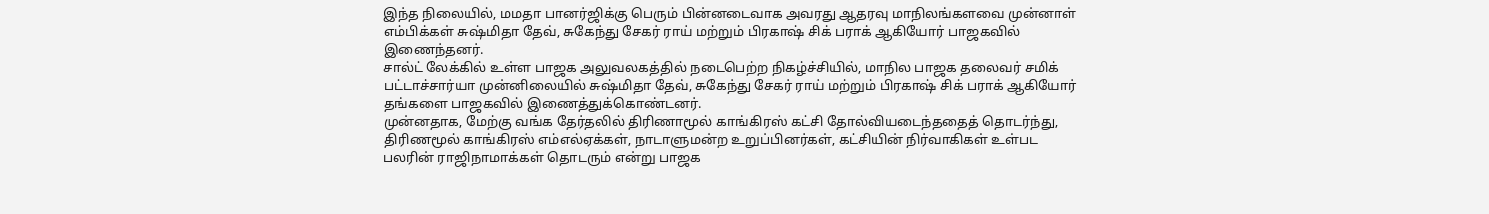இந்த நிலையில், மமதா பானர்ஜிக்கு பெரும் பின்னடைவாக அவரது ஆதரவு மாநிலங்களவை முன்னாள் எம்பிக்கள் சுஷ்மிதா தேவ், சுகேந்து சேகர் ராய் மற்றும் பிரகாஷ் சிக் பராக் ஆகியோர் பாஜகவில் இணைந்தனர்.
சால்ட் லேக்கில் உள்ள பாஜக அலுவலகத்தில் நடைபெற்ற நிகழ்ச்சியில், மாநில பாஜக தலைவர் சமிக் பட்டாச்சார்யா முன்னிலையில் சுஷ்மிதா தேவ், சுகேந்து சேகர் ராய் மற்றும் பிரகாஷ் சிக் பராக் ஆகியோர் தங்களை பாஜகவில் இணைத்துக்கொண்டனர்.
முன்னதாக, மேற்கு வங்க தேர்தலில் திரிணாமூல் காங்கிரஸ் கட்சி தோல்வியடைந்ததைத் தொடர்ந்து, திரிணமூல் காங்கிரஸ் எம்எல்ஏக்கள், நாடாளுமன்ற உறுப்பினர்கள், கட்சியின் நிர்வாகிகள் உள்பட பலரின் ராஜிநாமாக்கள் தொடரும் என்று பாஜக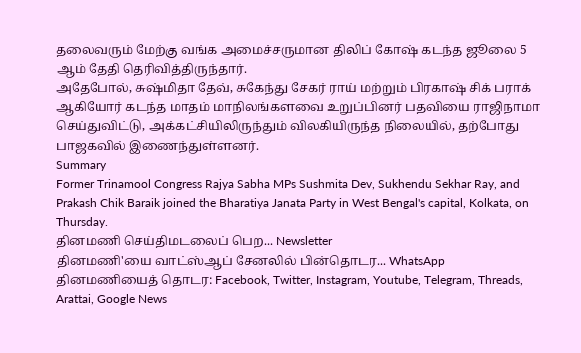தலைவரும் மேற்கு வங்க அமைச்சருமான திலிப் கோஷ் கடந்த ஜூலை 5 ஆம் தேதி தெரிவித்திருந்தார்.
அதேபோல், சுஷ்மிதா தேவ், சுகேந்து சேகர் ராய் மற்றும் பிரகாஷ் சிக் பராக் ஆகியோர் கடந்த மாதம் மாநிலங்களவை உறுப்பினர் பதவியை ராஜிநாமா செய்துவிட்டு, அக்கட்சியிலிருந்தும் விலகியிருந்த நிலையில், தற்போது பாஜகவில் இணைந்துள்ளனர்.
Summary
Former Trinamool Congress Rajya Sabha MPs Sushmita Dev, Sukhendu Sekhar Ray, and Prakash Chik Baraik joined the Bharatiya Janata Party in West Bengal's capital, Kolkata, on Thursday.
தினமணி செய்திமடலைப் பெற... Newsletter
தினமணி'யை வாட்ஸ்ஆப் சேனலில் பின்தொடர... WhatsApp
தினமணியைத் தொடர: Facebook, Twitter, Instagram, Youtube, Telegram, Threads, Arattai, Google News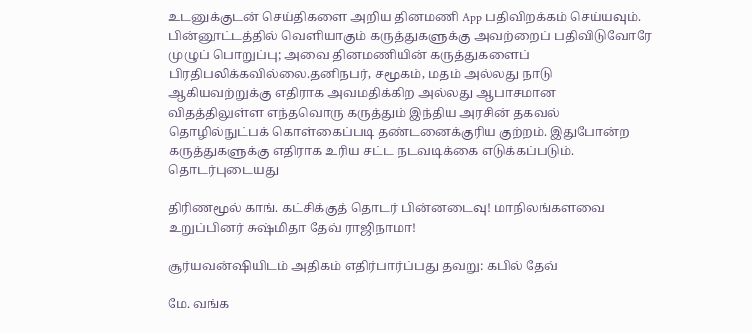உடனுக்குடன் செய்திகளை அறிய தினமணி App பதிவிறக்கம் செய்யவும்.
பின்னூட்டத்தில் வெளியாகும் கருத்துகளுக்கு அவற்றைப் பதிவிடுவோரே முழுப் பொறுப்பு; அவை தினமணியின் கருத்துகளைப் பிரதிபலிக்கவில்லை.தனிநபர், சமூகம், மதம் அல்லது நாடு ஆகியவற்றுக்கு எதிராக அவமதிக்கிற அல்லது ஆபாசமான விதத்திலுள்ள எந்தவொரு கருத்தும் இந்திய அரசின் தகவல் தொழில்நுட்பக் கொள்கைப்படி தண்டனைக்குரிய குற்றம். இதுபோன்ற கருத்துகளுக்கு எதிராக உரிய சட்ட நடவடிக்கை எடுக்கப்படும்.
தொடர்புடையது

திரிணமூல் காங். கட்சிக்குத் தொடர் பின்னடைவு! மாநிலங்களவை உறுப்பினர் சுஷ்மிதா தேவ் ராஜிநாமா!

சூர்யவன்ஷியிடம் அதிகம் எதிர்பார்ப்பது தவறு: கபில் தேவ்

மே. வங்க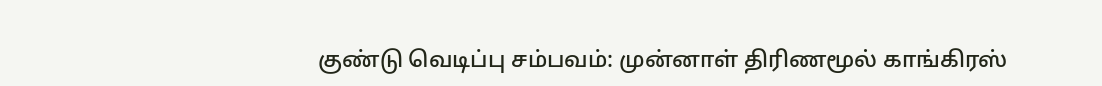குண்டு வெடிப்பு சம்பவம்: முன்னாள் திரிணமூல் காங்கிரஸ்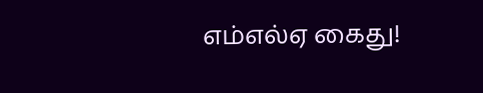எம்எல்ஏ கைது!